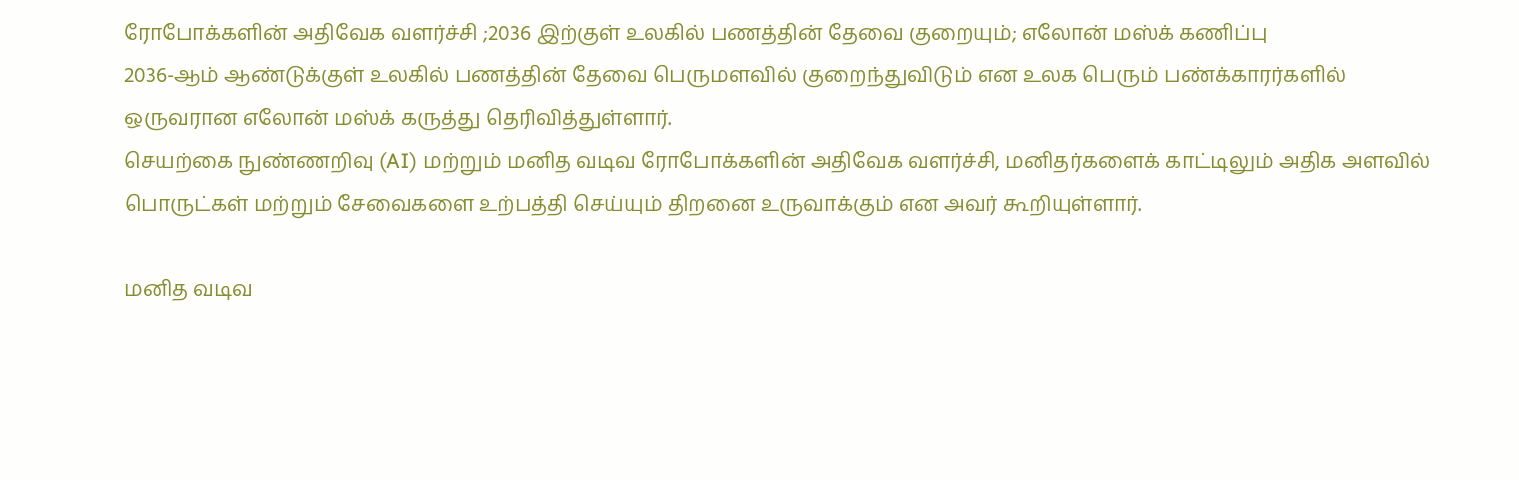ரோபோக்களின் அதிவேக வளர்ச்சி ;2036 இற்குள் உலகில் பணத்தின் தேவை குறையும்; எலோன் மஸ்க் கணிப்பு
2036-ஆம் ஆண்டுக்குள் உலகில் பணத்தின் தேவை பெருமளவில் குறைந்துவிடும் என உலக பெரும் பண்க்காரர்களில் ஒருவரான எலோன் மஸ்க் கருத்து தெரிவித்துள்ளார்.
செயற்கை நுண்ணறிவு (AI) மற்றும் மனித வடிவ ரோபோக்களின் அதிவேக வளர்ச்சி, மனிதர்களைக் காட்டிலும் அதிக அளவில் பொருட்கள் மற்றும் சேவைகளை உற்பத்தி செய்யும் திறனை உருவாக்கும் என அவர் கூறியுள்ளார்.

மனித வடிவ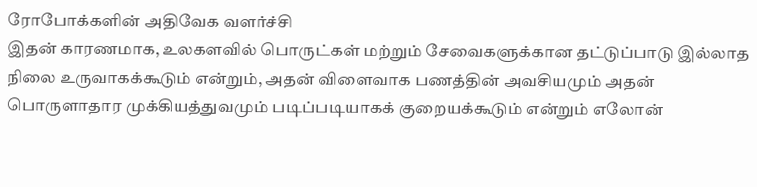ரோபோக்களின் அதிவேக வளர்ச்சி
இதன் காரணமாக, உலகளவில் பொருட்கள் மற்றும் சேவைகளுக்கான தட்டுப்பாடு இல்லாத நிலை உருவாகக்கூடும் என்றும், அதன் விளைவாக பணத்தின் அவசியமும் அதன் பொருளாதார முக்கியத்துவமும் படிப்படியாகக் குறையக்கூடும் என்றும் எலோன்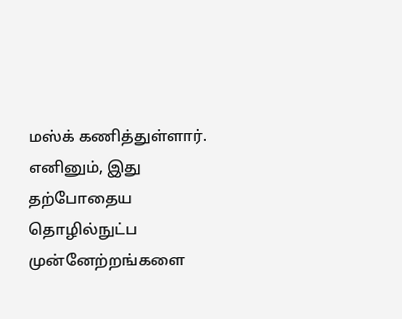மஸ்க் கணித்துள்ளார்.
எனினும், இது தற்போதைய தொழில்நுட்ப முன்னேற்றங்களை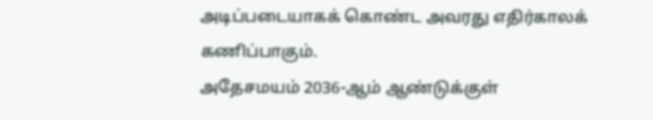அடிப்படையாகக் கொண்ட அவரது எதிர்காலக் கணிப்பாகும்.
அதேசமயம் 2036-ஆம் ஆண்டுக்குள்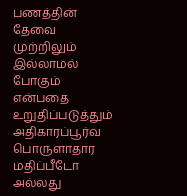பணத்தின் தேவை முற்றிலும் இல்லாமல் போகும் என்பதை உறுதிப்படுத்தும் அதிகாரப்பூர்வ பொருளாதார மதிப்பீடோ அல்லது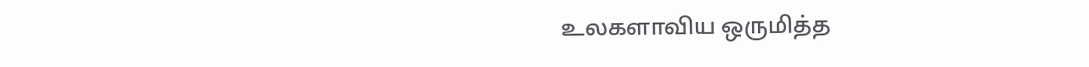உலகளாவிய ஒருமித்த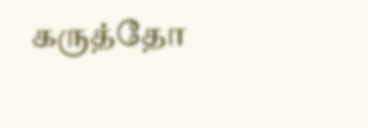கருத்தோ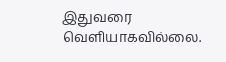இதுவரை வெளியாகவில்லை.